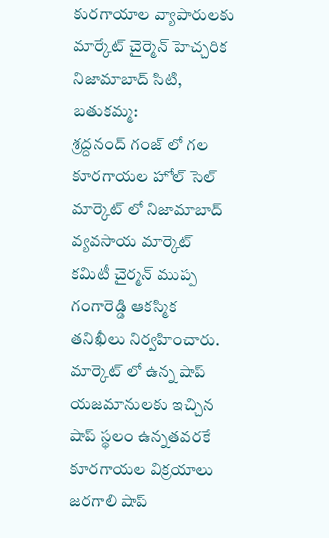కురగాయాల వ్యాపారులకు మార్కేట్ చైర్మెన్ హెచ్చరిక
నిజామాబాద్ సిటి, బతుకమ్మ:
శ్రద్దనంద్ గంజ్ లో గల కూరగాయల హోల్ సెల్ మార్కెట్ లో నిజామాబాద్ వ్యవసాయ మార్కెట్ కమిటీ చైర్మన్ ముప్ప గంగారెడ్డి ఆకస్మిక తనిఖీలు నిర్వహించారు. మార్కెట్ లో ఉన్న షాప్ యజమానులకు ఇచ్చిన షాప్ స్థలం ఉన్నతవరకే కూరగాయల విక్రయాలు జరగాలి షాప్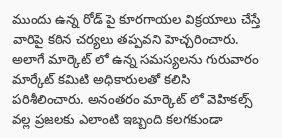ముందు ఉన్న రోడ్ పై కూరగాయల విక్రయాలు చేస్తే వారిపై కఠిన చర్యలు తప్పవని హెచ్చరించారు. అలాగే మార్కెట్ లో ఉన్న సమస్యలను గురువారం మార్కేట్ కమిటి అధికారులతో కలిసి పరిశీలించారు. అనంతరం మార్కెట్ లో వెహికల్స్ వల్ల ప్రజలకు ఎలాంటి ఇబ్బంది కలగకుండా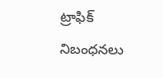ట్రాఫిక్ నిబంధనలు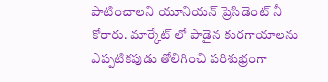పాటించాలని యూనియన్ ప్రెసిడెంట్ నీ కోరారు. మార్కేట్ లో పాడైన కురగాయాలను ఎప్పటికపుడు తోలిగించి పరిశుభ్రంగా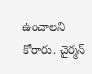ఉంచాలని కోరారు. చైర్మన్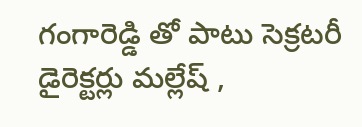గంగారెడ్డి తో పాటు సెక్రటరీ డైరెక్టర్లు మల్లేష్ ,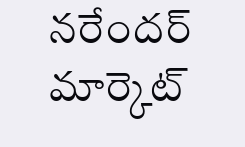నరేందర్ మార్కెట్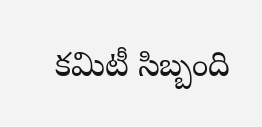కమిటీ సిబ్బంది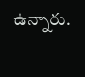ఉన్నారు.